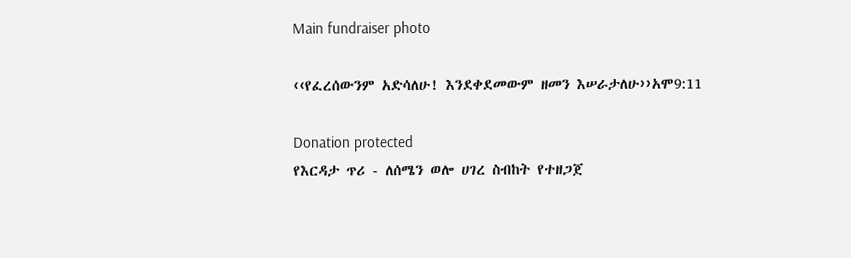Main fundraiser photo

‹‹የፈረሰውንም አድሳለሁ! እንደቀደመውም ዘመን እሠራታለሁ››አሞ9:11

Donation protected
የእርዳታ ጥሪ - ለሰሜን ወሎ ሀገረ ስብከት የተዘጋጀ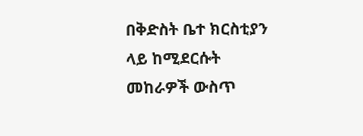በቅድስት ቤተ ክርስቲያን ላይ ከሚደርሱት መከራዎች ውስጥ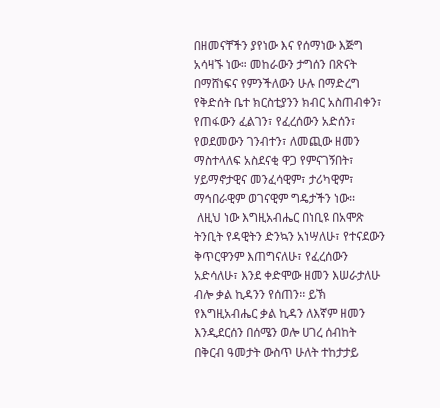በዘመናቸችን ያየነው እና የሰማነው እጅግ አሳዛኙ ነው። መከራውን ታግሰን በጽናት በማሸነፍና የምንችለውን ሁሉ በማድረግ የቅድሰት ቤተ ክርስቲያንን ክብር አስጠብቀን፣ የጠፋውን ፈልገን፣ የፈረሰውን አድሰን፣ የወደመውን ገንብተን፣ ለመጪው ዘመን ማስተላለፍ አስደናቂ ዋጋ የምናገኝበት፣ ሃይማኖታዊና መንፈሳዊም፣ ታሪካዊም፣ ማኅበራዊም ወገናዊም ግዴታችን ነው፡፡
 ለዚህ ነው እግዚአብሔር በነቢዩ በአሞጽ ትንቢት የዳዊትን ድንኳን አነሣለሁ፣ የተናደውን ቅጥርዋንም እጠግናለሁ፣ የፈረሰውን አድሳለሁ፣ እንደ ቀድሞው ዘመን እሠራታለሁ ብሎ ቃል ኪዳንን የሰጠን፡፡ ይኽ የእግዚአብሔር ቃል ኪዳን ለእኛም ዘመን እንዲደርሰን በሰሜን ወሎ ሀገረ ሰብከት በቅርብ ዓመታት ውስጥ ሁለት ተከታታይ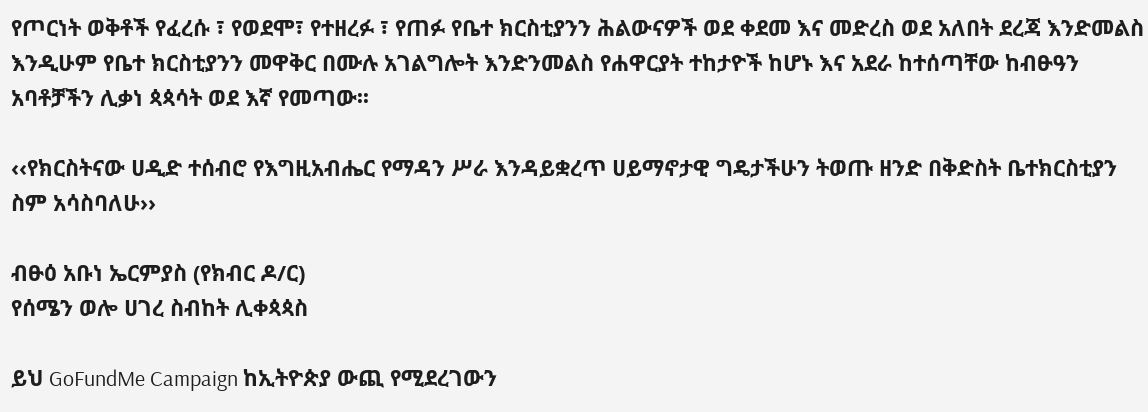የጦርነት ወቅቶች የፈረሱ ፣ የወደሞ፣ የተዘረፉ ፣ የጠፉ የቤተ ክርስቲያንን ሕልውናዎች ወደ ቀደመ እና መድረስ ወደ አለበት ደረጃ እንድመልስ እንዲሁም የቤተ ክርስቲያንን መዋቅር በሙሉ አገልግሎት እንድንመልስ የሐዋርያት ተከታዮች ከሆኑ እና አደራ ከተሰጣቸው ከብፁዓን አባቶቻችን ሊቃነ ጳጳሳት ወደ እኛ የመጣው፡፡

‹‹የክርስትናው ሀዲድ ተሰብሮ የእግዚአብሔር የማዳን ሥራ እንዳይቋረጥ ሀይማኖታዊ ግዴታችሁን ትወጡ ዘንድ በቅድስት ቤተክርስቲያን ስም አሳስባለሁ››

ብፁዕ አቡነ ኤርምያስ (የክብር ዶ/ር)
የሰሜን ወሎ ሀገረ ስብከት ሊቀጳጳስ

ይህ GoFundMe Campaign ከኢትዮጵያ ውጪ የሚደረገውን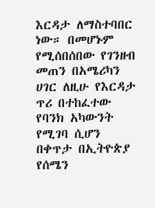እርዳታ ለማስተባበር ነው። በመሆኑም የሚሰበሰበው የገንዘብ መጠን በአሜሪካን ሀገር ለዚሁ የእርዳታ ጥሪ በተከፈተው የባንክ አካውንት የሚገባ ሲሆን በቀጥታ በኢትዮጵያ የሰሜን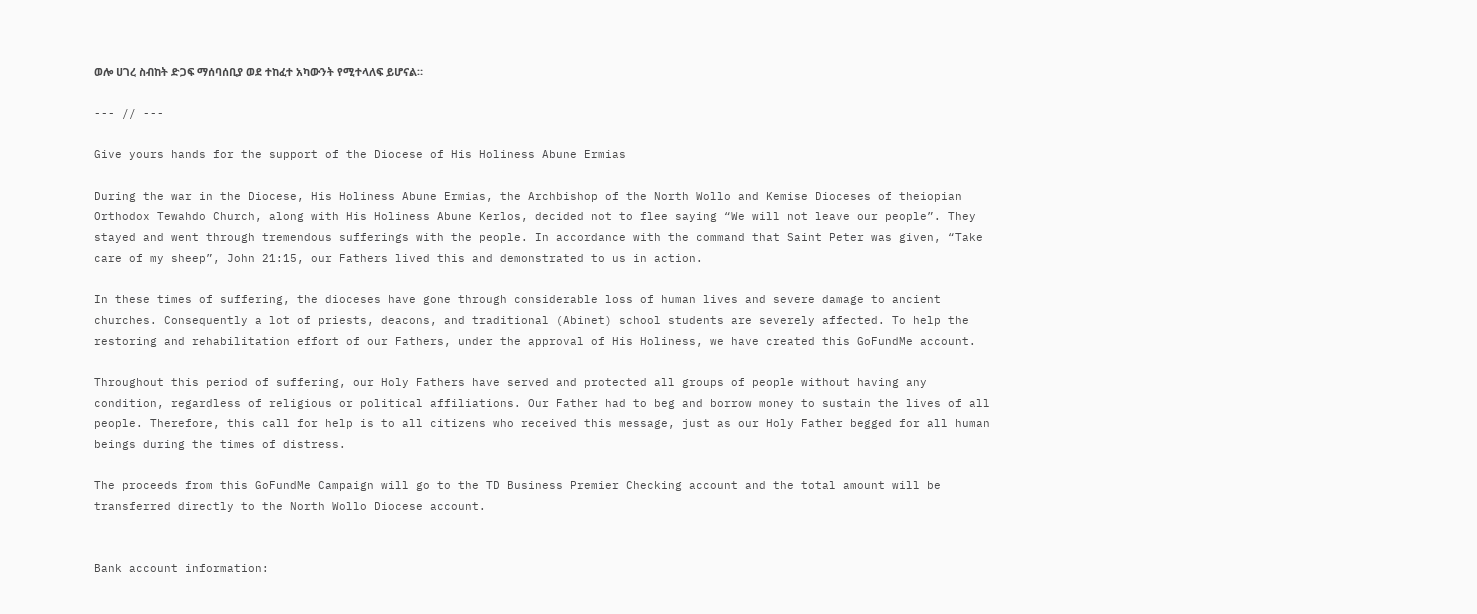ወሎ ሀገረ ስብከት ድጋፍ ማሰባሰቢያ ወደ ተከፈተ አካውንት የሚተላለፍ ይሆናል።

--- // ---

Give yours hands for the support of the Diocese of His Holiness Abune Ermias

During the war in the Diocese, His Holiness Abune Ermias, the Archbishop of the North Wollo and Kemise Dioceses of theiopian Orthodox Tewahdo Church, along with His Holiness Abune Kerlos, decided not to flee saying “We will not leave our people”. They stayed and went through tremendous sufferings with the people. In accordance with the command that Saint Peter was given, “Take care of my sheep”, John 21:15, our Fathers lived this and demonstrated to us in action.

In these times of suffering, the dioceses have gone through considerable loss of human lives and severe damage to ancient churches. Consequently a lot of priests, deacons, and traditional (Abinet) school students are severely affected. To help the restoring and rehabilitation effort of our Fathers, under the approval of His Holiness, we have created this GoFundMe account.

Throughout this period of suffering, our Holy Fathers have served and protected all groups of people without having any condition, regardless of religious or political affiliations. Our Father had to beg and borrow money to sustain the lives of all people. Therefore, this call for help is to all citizens who received this message, just as our Holy Father begged for all human beings during the times of distress.

The proceeds from this GoFundMe Campaign will go to the TD Business Premier Checking account and the total amount will be transferred directly to the North Wollo Diocese account.


Bank account information: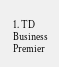1. TD Business Premier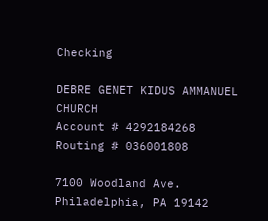Checking

DEBRE GENET KIDUS AMMANUEL CHURCH
Account # 4292184268
Routing # 036001808

7100 Woodland Ave. Philadelphia, PA 19142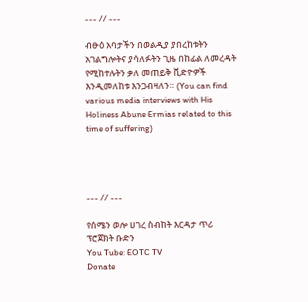--- // ---

ብፁዕ አባታችን በወልዲያ ያበረከቱትን አገልግሎትና ያሳለፉትን ጊዜ በከፊል ለመረዳት የሚከተሉትን ቃለ መጠይቅ ቪድዮዎች እንዲመለከቱ እንጋብዛለን። (You can find various media interviews with His Holiness Abune Ermias related to this time of suffering)




--- // ---

የሰሜን ወሎ ሀገረ ስብከት እርዳታ ጥሪ ፕሮጀክት ቡድን
You Tube: EOTC TV
Donate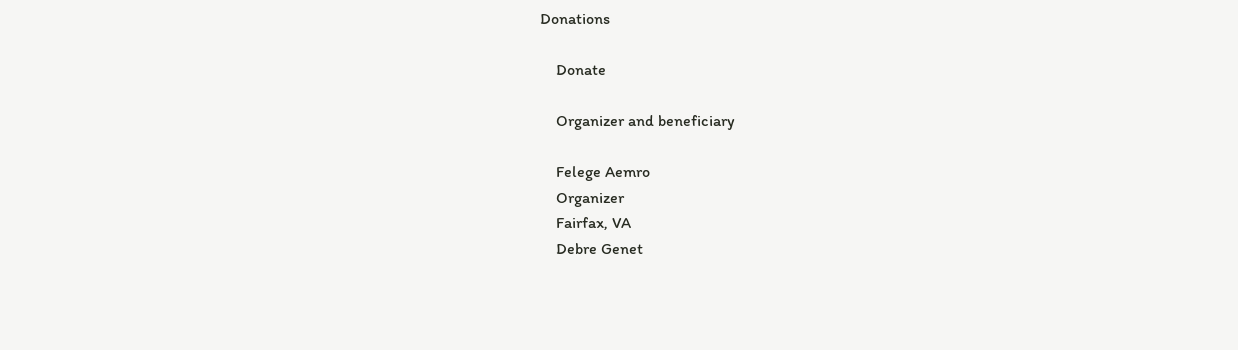Donations

    Donate

    Organizer and beneficiary

    Felege Aemro
    Organizer
    Fairfax, VA
    Debre Genet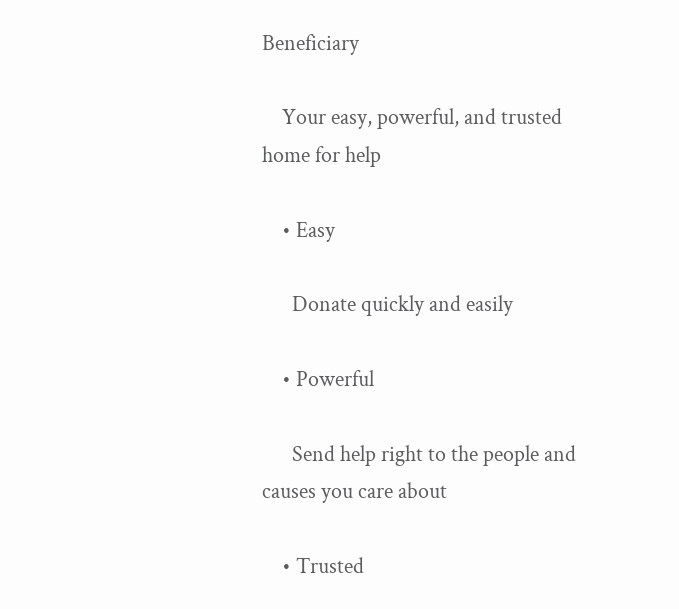Beneficiary

    Your easy, powerful, and trusted home for help

    • Easy

      Donate quickly and easily

    • Powerful

      Send help right to the people and causes you care about

    • Trusted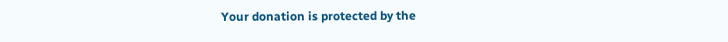Your donation is protected by the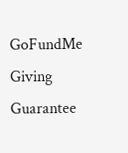GoFundMe Giving Guarantee